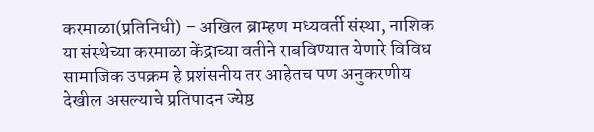करमाळा(प्रतिनिधी) – अखिल ब्राम्हण मध्यवर्ती संस्था, नाशिक या संस्थेच्या करमाळा केंद्राच्या वतीने राबविण्यात येणारे विविध सामाजिक उपक्रम हे प्रशंसनीय तर आहेतच पण अनुकरणीय देखील असल्याचे प्रतिपादन ज्येष्ठ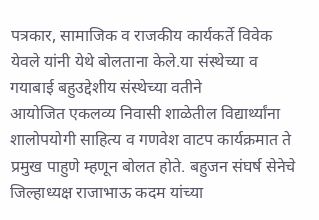पत्रकार, सामाजिक व राजकीय कार्यकर्ते विवेक येवले यांनी येथे बोलताना केले.या संस्थेच्या व गयाबाई बहुउद्देशीय संस्थेच्या वतीने
आयोजित एकलव्य निवासी शाळेतील विद्यार्थ्यांना शालोपयोगी साहित्य व गणवेश वाटप कार्यक्रमात ते प्रमुख पाहुणे म्हणून बोलत होते. बहुजन संघर्ष सेनेचे जिल्हाध्यक्ष राजाभाऊ कदम यांच्या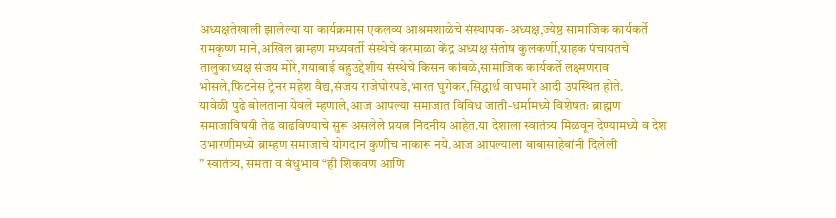अध्यक्षतेखाली झालेल्या या कार्यक्रमास एकलव्य आश्रमशाळेचे संस्थापक-अध्यक्ष,ज्येष्ठ सामाजिक कार्यकर्ते रामकृष्ण माने,अखिल ब्राम्हण मध्यवर्ती संस्थेचे करमाळा केंद्र अध्यक्ष संतोष कुलकर्णी,ग्राहक पंचायतचे तालुकाध्यक्ष संजय मोरे,गयाबाई बहुउद्देशीय संस्थेचे किसन कांबळे,सामाजिक कार्यकर्ते लक्ष्मणराव भोसले,फिटनेस ट्रेनर महेश वैद्य,संजय राजेघोरपडे,भारत घुगेकर,सिद्धार्थ वाघमारे आदी उपस्थित होते.
यावेळी पुढे बोलताना येवले म्हणाले,आज आपल्या समाजात विविध जाती-धर्मामध्ये विशेषतः ब्राह्मण समाजाविषयी तेढ वाढविण्याचे सुरू असलेले प्रयत्न निंदनीय आहेत.या देशाला स्वातंत्र्य मिळवून देण्यामध्ये व देश उभारणीमध्ये ब्राम्हण समाजाचे योगदान कुणीच नाकारू नये.आज आपल्याला बाबासाहेबांनी दिलेली
” स्वातंत्र्य, समता व बंधुभाव “ही शिकवण आणि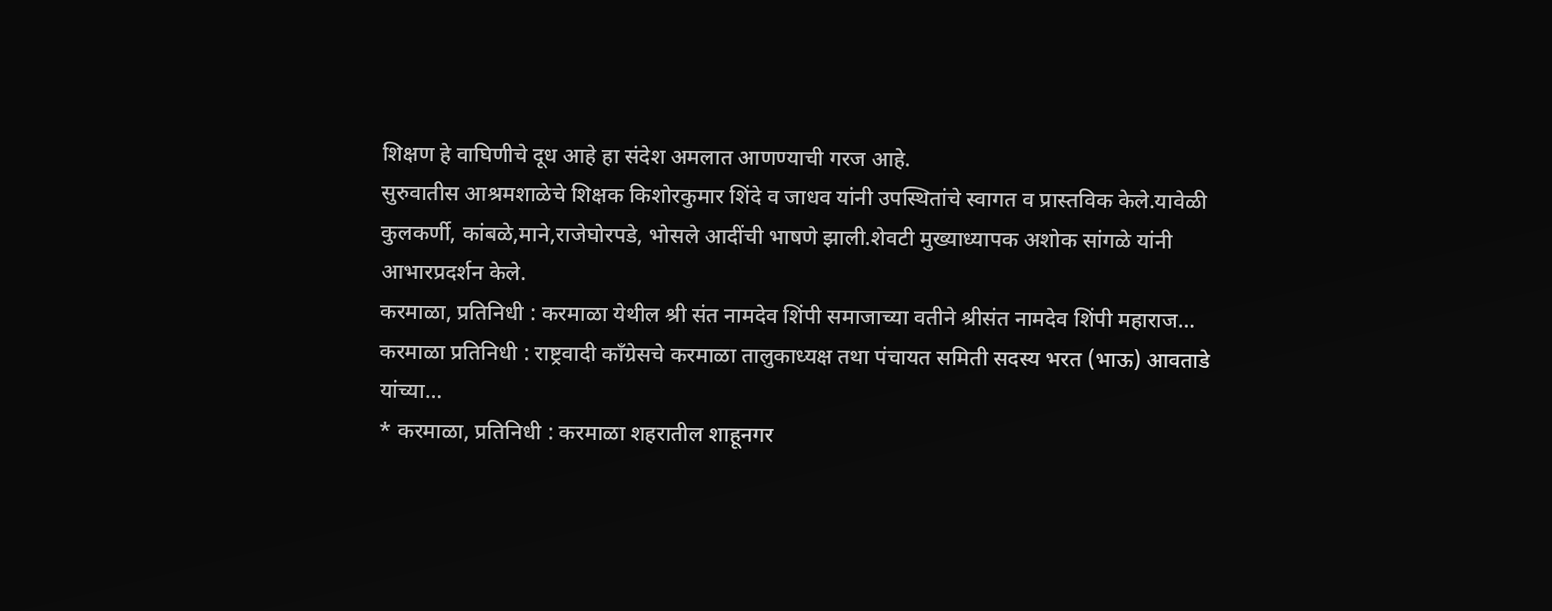शिक्षण हे वाघिणीचे दूध आहे हा संदेश अमलात आणण्याची गरज आहे.
सुरुवातीस आश्रमशाळेचे शिक्षक किशोरकुमार शिंदे व जाधव यांनी उपस्थितांचे स्वागत व प्रास्तविक केले.यावेळी कुलकर्णी, कांबळे,माने,राजेघोरपडे, भोसले आदींची भाषणे झाली.शेवटी मुख्याध्यापक अशोक सांगळे यांनी आभारप्रदर्शन केले.
करमाळा, प्रतिनिधी : करमाळा येथील श्री संत नामदेव शिंपी समाजाच्या वतीने श्रीसंत नामदेव शिंपी महाराज…
करमाळा प्रतिनिधी : राष्ट्रवादी काँग्रेसचे करमाळा तालुकाध्यक्ष तथा पंचायत समिती सदस्य भरत (भाऊ) आवताडे यांच्या…
* करमाळा, प्रतिनिधी : करमाळा शहरातील शाहूनगर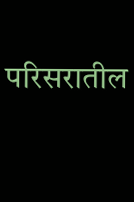परिसरातील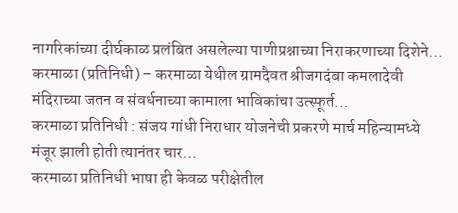नागरिकांच्या दीर्घकाळ प्रलंबित असलेल्या पाणीप्रश्नाच्या निराकरणाच्या दिशेने…
करमाळा (प्रतिनिधी) – करमाळा येथील ग्रामदैवत श्रीजगदंबा कमलादेवी मंदिराच्या जतन व संवर्धनाच्या कामाला भाविकांचा उत्स्फूर्त…
करमाळा प्रतिनिधी : संजय गांधी निराधार योजनेची प्रकरणे मार्च महिन्यामध्ये मंजूर झाली होती त्यानंतर चार…
करमाळा प्रतिनिधी भाषा ही केवळ परीक्षेतील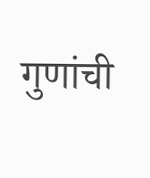गुणांची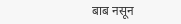बाब नसून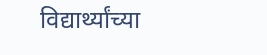विद्यार्थ्यांच्या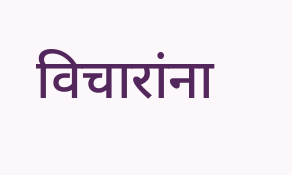विचारांना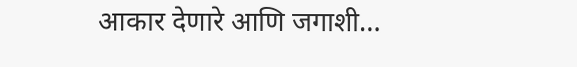आकार देणारे आणि जगाशी…